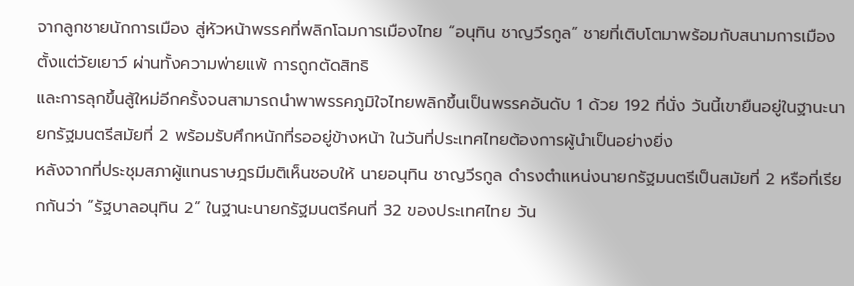จากลูกชายนักการเมือง สู่หัวหน้าพรรคที่พลิกโฉมการเมืองไทย “อนุทิน ชาญวีรกูล” ชายที่เติบโตมาพร้อมกับสนามการเมืองตั้งแต่วัยเยาว์ ผ่านทั้งความพ่ายแพ้ การถูกตัดสิทธิ
และการลุกขึ้นสู้ใหม่อีกครั้งจนสามารถนำพาพรรคภูมิใจไทยพลิกขึ้นเป็นพรรคอันดับ 1 ด้วย 192 ที่นั่ง วันนี้เขายืนอยู่ในฐานะนายกรัฐมนตรีสมัยที่ 2 พร้อมรับศึกหนักที่รออยู่ข้างหน้า ในวันที่ประเทศไทยต้องการผู้นำเป็นอย่างยิ่ง
หลังจากที่ประชุมสภาผู้แทนราษฎรมีมติเห็นชอบให้ นายอนุทิน ชาญวีรกูล ดำรงตำแหน่งนายกรัฐมนตรีเป็นสมัยที่ 2 หรือที่เรียกกันว่า “รัฐบาลอนุทิน 2” ในฐานะนายกรัฐมนตรีคนที่ 32 ของประเทศไทย วัน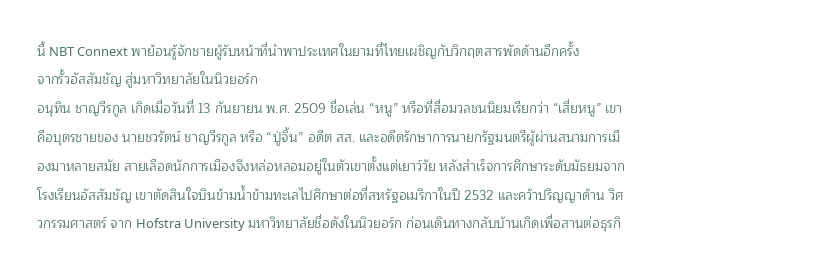นี้ NBT Connext พาย้อนรู้จักชายผู้รับหน้าที่นำพาประเทศในยามที่ไทยเผชิญกับวิกฤตสารพัดด้านอีกครั้ง
จากรั้วอัสสัมชัญ สู่มหาวิทยาลัยในนิวยอร์ก
อนุทิน ชาญวีรกูล เกิดเมื่อวันที่ 13 กันยายน พ.ศ. 2509 ชื่อเล่น “หนู” หรือที่สื่อมวลชนนิยมเรียกว่า “เสี่ยหนู” เขาคือบุตรชายของ นายชวรัตน์ ชาญวีรกูล หรือ “ปู่จิ้น” อดีต สส. และอดีตรักษาการนายกรัฐมนตรีผู้ผ่านสนามการเมืองมาหลายสมัย สายเลือดนักการเมืองจึงหล่อหลอมอยู่ในตัวเขาตั้งแต่เยาว์วัย หลังสำเร็จการศึกษาระดับมัธยมจาก โรงเรียนอัสสัมชัญ เขาตัดสินใจบินข้ามน้ำข้ามทะเลไปศึกษาต่อที่สหรัฐอเมริกาในปี 2532 และคว้าปริญญาด้าน วิศวกรรมศาสตร์ จาก Hofstra University มหาวิทยาลัยชื่อดังในนิวยอร์ก ก่อนเดินทางกลับบ้านเกิดเพื่อสานต่อธุรกิ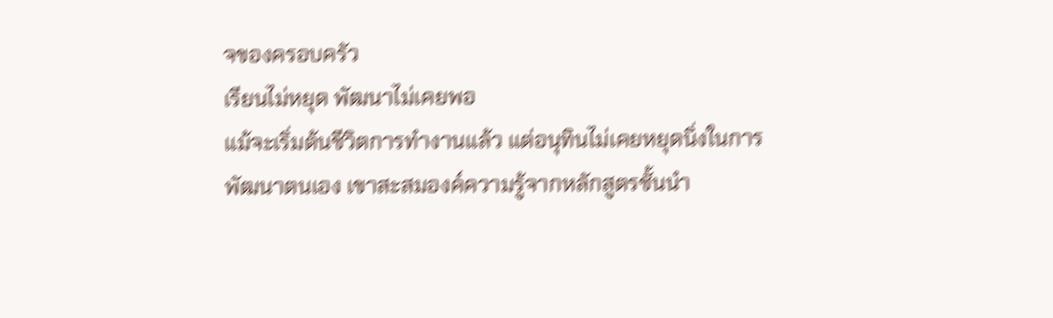จของครอบครัว
เรียนไม่หยุด พัฒนาไม่เคยพอ
แม้จะเริ่มต้นชีวิตการทำงานแล้ว แต่อนุทินไม่เคยหยุดนิ่งในการพัฒนาตนเอง เขาสะสมองค์ความรู้จากหลักสูตรชั้นนำ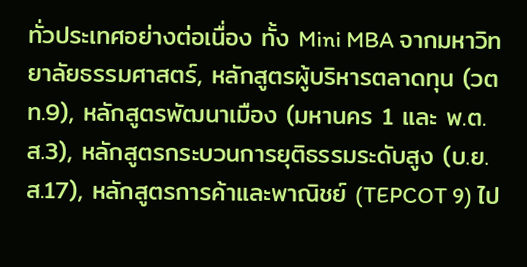ทั่วประเทศอย่างต่อเนื่อง ทั้ง Mini MBA จากมหาวิทยาลัยธรรมศาสตร์, หลักสูตรผู้บริหารตลาดทุน (วตท.9), หลักสูตรพัฒนาเมือง (มหานคร 1 และ พ.ต.ส.3), หลักสูตรกระบวนการยุติธรรมระดับสูง (บ.ย.ส.17), หลักสูตรการค้าและพาณิชย์ (TEPCOT 9) ไป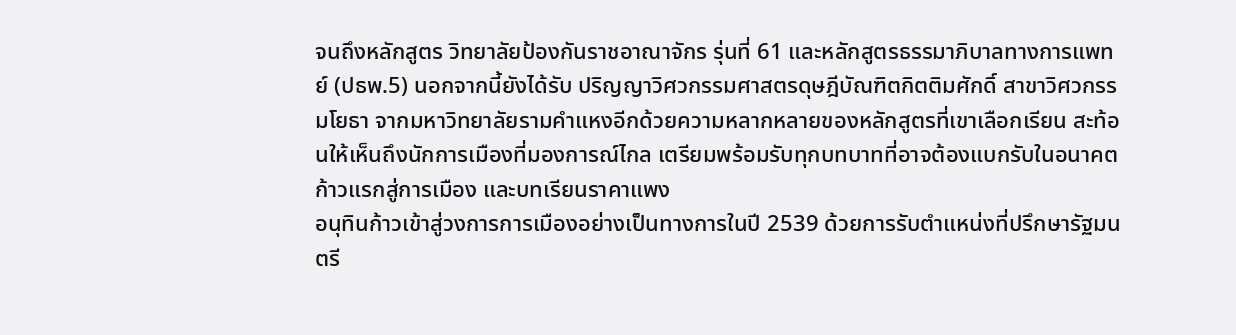จนถึงหลักสูตร วิทยาลัยป้องกันราชอาณาจักร รุ่นที่ 61 และหลักสูตรธรรมาภิบาลทางการแพทย์ (ปธพ.5) นอกจากนี้ยังได้รับ ปริญญาวิศวกรรมศาสตรดุษฎีบัณฑิตกิตติมศักดิ์ สาขาวิศวกรรมโยธา จากมหาวิทยาลัยรามคำแหงอีกด้วยความหลากหลายของหลักสูตรที่เขาเลือกเรียน สะท้อนให้เห็นถึงนักการเมืองที่มองการณ์ไกล เตรียมพร้อมรับทุกบทบาทที่อาจต้องแบกรับในอนาคต
ก้าวแรกสู่การเมือง และบทเรียนราคาแพง
อนุทินก้าวเข้าสู่วงการการเมืองอย่างเป็นทางการในปี 2539 ด้วยการรับตำแหน่งที่ปรึกษารัฐมนตรี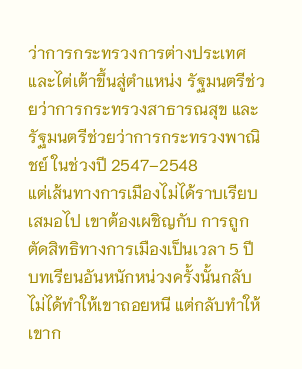ว่าการกระทรวงการต่างประเทศ และไต่เต้าขึ้นสู่ตำแหน่ง รัฐมนตรีช่วยว่าการกระทรวงสาธารณสุข และ รัฐมนตรีช่วยว่าการกระทรวงพาณิชย์ ในช่วงปี 2547–2548
แต่เส้นทางการเมืองไม่ได้ราบเรียบเสมอไป เขาต้องเผชิญกับ การถูกตัดสิทธิทางการเมืองเป็นเวลา 5 ปี บทเรียนอันหนักหน่วงครั้งนั้นกลับไม่ได้ทำให้เขาถอยหนี แต่กลับทำให้เขาก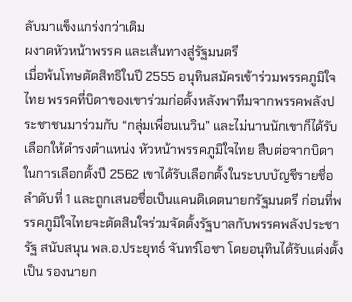ลับมาแข็งแกร่งกว่าเดิม
ผงาดหัวหน้าพรรค และเส้นทางสู่รัฐมนตรี
เมื่อพ้นโทษตัดสิทธิในปี 2555 อนุทินสมัครเข้าร่วมพรรคภูมิใจไทย พรรคที่บิดาของเขาร่วมก่อตั้งหลังพาทีมจากพรรคพลังประชาชนมาร่วมกับ “กลุ่มเพื่อนเนวิน” และไม่นานนักเขาก็ได้รับเลือกให้ดำรงตำแหน่ง หัวหน้าพรรคภูมิใจไทย สืบต่อจากบิดา ในการเลือกตั้งปี 2562 เขาได้รับเลือกตั้งในระบบบัญชีรายชื่อลำดับที่ 1 และถูกเสนอชื่อเป็นแคนดิเดตนายกรัฐมนตรี ก่อนที่พรรคภูมิใจไทยจะตัดสินใจร่วมจัดตั้งรัฐบาลกับพรรคพลังประชารัฐ สนับสนุน พล.อ.ประยุทธ์ จันทร์โอชา โดยอนุทินได้รับแต่งตั้งเป็น รองนายก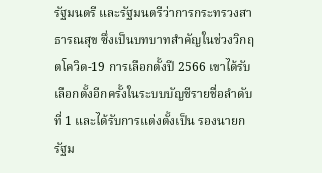รัฐมนตรี และรัฐมนตรีว่าการกระทรวงสาธารณสุข ซึ่งเป็นบทบาทสำคัญในช่วงวิกฤตโควิด-19 การเลือกตั้งปี 2566 เขาได้รับเลือกตั้งอีกครั้งในระบบบัญชีรายชื่อลำดับที่ 1 และได้รับการแต่งตั้งเป็น รองนายกรัฐม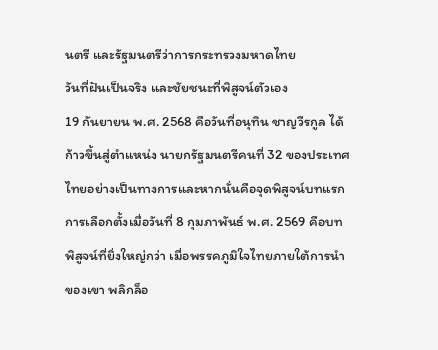นตรี และรัฐมนตรีว่าการกระทรวงมหาดไทย
วันที่ฝันเป็นจริง และชัยชนะที่พิสูจน์ตัวเอง
19 กันยายน พ.ศ. 2568 คือวันที่อนุทิน ชาญวีรกูล ได้ก้าวขึ้นสู่ตำแหน่ง นายกรัฐมนตรีคนที่ 32 ของประเทศไทยอย่างเป็นทางการและหากนั่นคือจุดพิสูจน์บทแรก การเลือกตั้งเมื่อวันที่ 8 กุมภาพันธ์ พ.ศ. 2569 คือบทพิสูจน์ที่ยิ่งใหญ่กว่า เมื่อพรรคภูมิใจไทยภายใต้การนำของเขา พลิกล็อ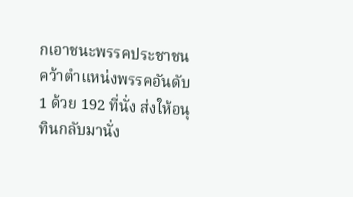กเอาชนะพรรคประชาชน คว้าตำแหน่งพรรคอันดับ 1 ด้วย 192 ที่นั่ง ส่งให้อนุทินกลับมานั่ง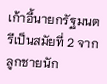เก้าอี้นายกรัฐมนตรีเป็นสมัยที่ 2 จากลูกชายนัก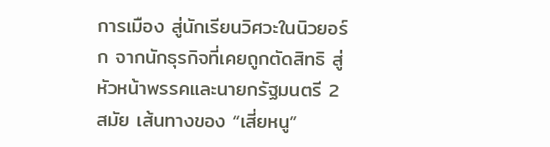การเมือง สู่นักเรียนวิศวะในนิวยอร์ก จากนักธุรกิจที่เคยถูกตัดสิทธิ สู่หัวหน้าพรรคและนายกรัฐมนตรี 2 สมัย เส้นทางของ “เสี่ยหนู”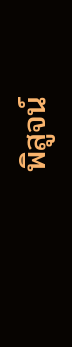พิสูจน์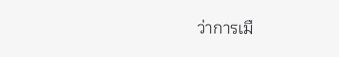ว่าการเมื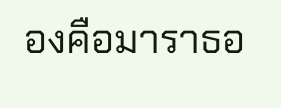องคือมาราธอ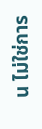น ไม่ใช่การ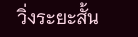วิ่งระยะสั้น